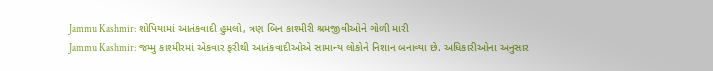Jammu Kashmir: શોપિયામાં આતંકવાદી હુમલો, ત્રણ બિન કાશ્મીરી શ્રમજીવીઓને ગોળી મારી
Jammu Kashmir: જમ્મુ કાશ્મીરમાં એકવાર ફરીથી આતંકવાદીઓએ સામાન્ય લોકોને નિશાન બનાવ્યા છે. અધિકારીઓના અનુસાર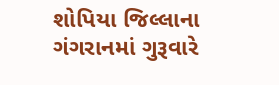શોપિયા જિલ્લાના ગંગરાનમાં ગુરૂવારે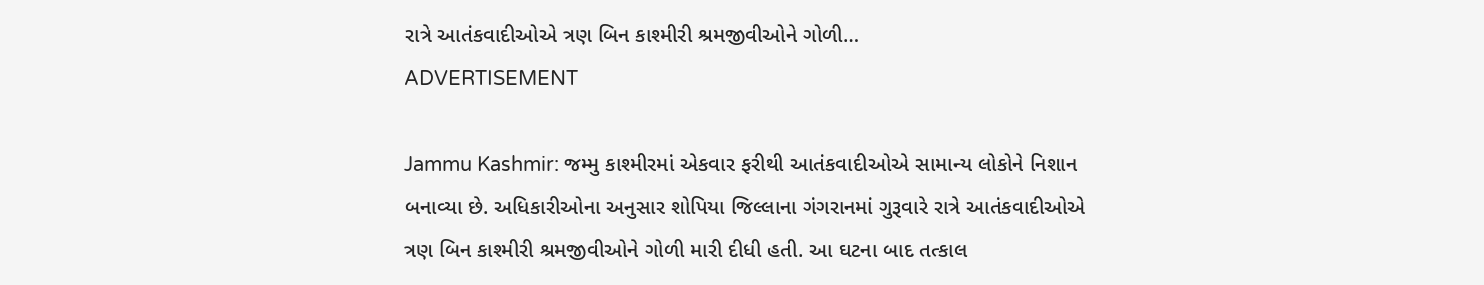રાત્રે આતંકવાદીઓએ ત્રણ બિન કાશ્મીરી શ્રમજીવીઓને ગોળી…
ADVERTISEMENT

Jammu Kashmir: જમ્મુ કાશ્મીરમાં એકવાર ફરીથી આતંકવાદીઓએ સામાન્ય લોકોને નિશાન બનાવ્યા છે. અધિકારીઓના અનુસાર શોપિયા જિલ્લાના ગંગરાનમાં ગુરૂવારે રાત્રે આતંકવાદીઓએ ત્રણ બિન કાશ્મીરી શ્રમજીવીઓને ગોળી મારી દીધી હતી. આ ઘટના બાદ તત્કાલ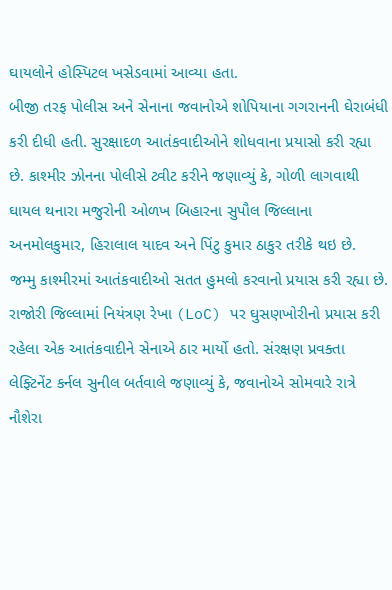ઘાયલોને હોસ્પિટલ ખસેડવામાં આવ્યા હતા.
બીજી તરફ પોલીસ અને સેનાના જવાનોએ શોપિયાના ગગરાનની ઘેરાબંધી કરી દીધી હતી. સુરક્ષાદળ આતંકવાદીઓને શોધવાના પ્રયાસો કરી રહ્યા છે. કાશ્મીર ઝોનના પોલીસે ટ્વીટ કરીને જણાવ્યું કે, ગોળી લાગવાથી ઘાયલ થનારા મજુરોની ઓળખ બિહારના સુપૌલ જિલ્લાના અનમોલકુમાર, હિરાલાલ યાદવ અને પિંટુ કુમાર ઠાકુર તરીકે થઇ છે.
જમ્મુ કાશ્મીરમાં આતંકવાદીઓ સતત હુમલો કરવાનો પ્રયાસ કરી રહ્યા છે. રાજોરી જિલ્લામાં નિયંત્રણ રેખા (LoC) પર ઘુસણખોરીનો પ્રયાસ કરી રહેલા એક આતંકવાદીને સેનાએ ઠાર માર્યો હતો. સંરક્ષણ પ્રવક્તા લેફ્ટિનેંટ કર્નલ સુનીલ બર્તવાલે જણાવ્યું કે, જવાનોએ સોમવારે રાત્રે નૌશેરા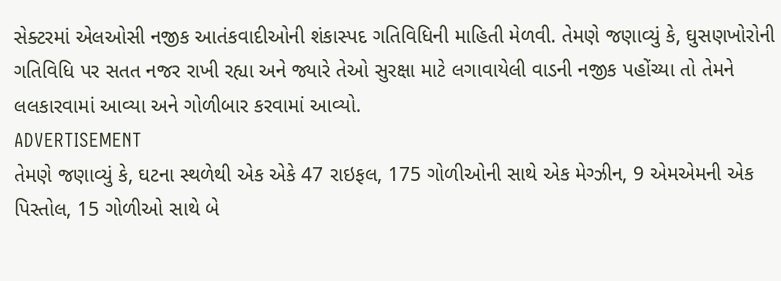સેક્ટરમાં એલઓસી નજીક આતંકવાદીઓની શંકાસ્પદ ગતિવિધિની માહિતી મેળવી. તેમણે જણાવ્યું કે, ઘુસણખોરોની ગતિવિધિ પર સતત નજર રાખી રહ્યા અને જ્યારે તેઓ સુરક્ષા માટે લગાવાયેલી વાડની નજીક પહોંચ્યા તો તેમને લલકારવામાં આવ્યા અને ગોળીબાર કરવામાં આવ્યો.
ADVERTISEMENT
તેમણે જણાવ્યું કે, ઘટના સ્થળેથી એક એકે 47 રાઇફલ, 175 ગોળીઓની સાથે એક મેગ્ઝીન, 9 એમએમની એક પિસ્તોલ, 15 ગોળીઓ સાથે બે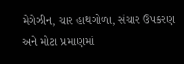મેગેઝીન, ચાર હાથગોળા, સંચાર ઉપકરણ અને મોટા પ્રમાણમાં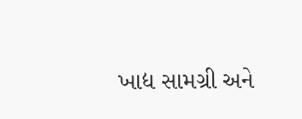ખાદ્ય સામગ્રી અને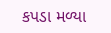કપડા મળ્યા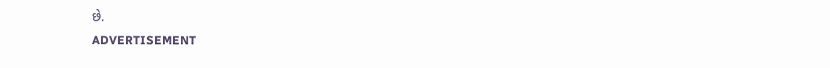છે.
ADVERTISEMENT